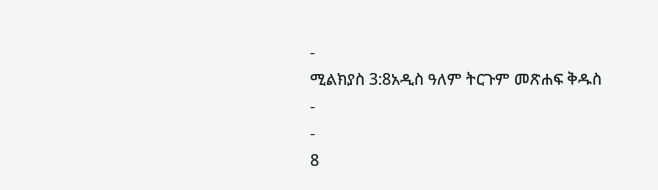-
ሚልክያስ 3:8አዲስ ዓለም ትርጉም መጽሐፍ ቅዱስ
-
-
8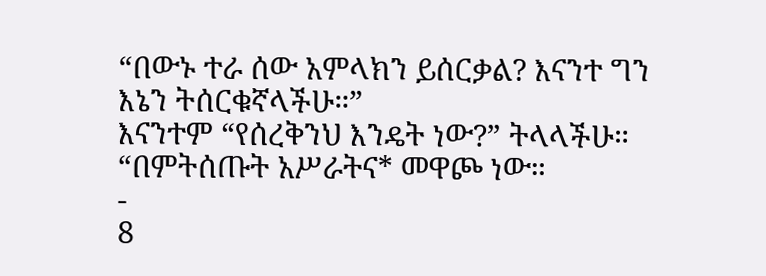“በውኑ ተራ ሰው አምላክን ይሰርቃል? እናንተ ግን እኔን ትሰርቁኛላችሁ።”
እናንተም “የሰረቅንህ እንዴት ነው?” ትላላችሁ።
“በምትሰጡት አሥራትና* መዋጮ ነው።
-
8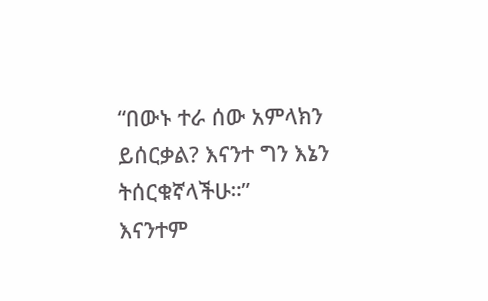“በውኑ ተራ ሰው አምላክን ይሰርቃል? እናንተ ግን እኔን ትሰርቁኛላችሁ።”
እናንተም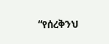“የሰረቅንህ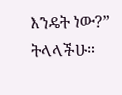እንዴት ነው?” ትላላችሁ።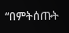“በምትሰጡት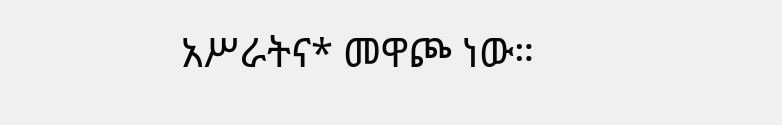አሥራትና* መዋጮ ነው።